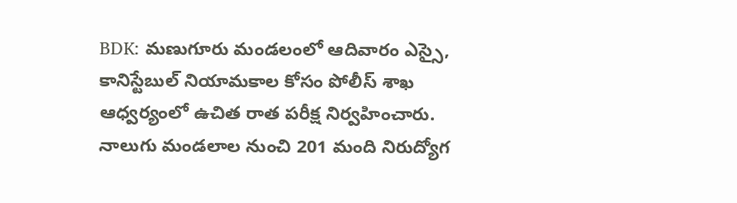BDK: మణుగూరు మండలంలో ఆదివారం ఎస్సై, కానిస్టేబుల్ నియామకాల కోసం పోలీస్ శాఖ ఆధ్వర్యంలో ఉచిత రాత పరీక్ష నిర్వహించారు. నాలుగు మండలాల నుంచి 201 మంది నిరుద్యోగ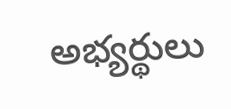అభ్యర్థులు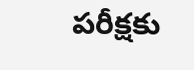పరీక్షకు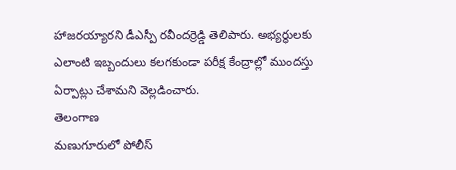హాజరయ్యారని డీఎస్పీ రవీందర్రెడ్డి తెలిపారు. అభ్యర్థులకు ఎలాంటి ఇబ్బందులు కలగకుండా పరీక్ష కేంద్రాల్లో ముందస్తు ఏర్పాట్లు చేశామని వెల్లడించారు.
తెలంగాణ
మణుగూరులో పోలీస్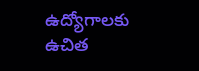ఉద్యోగాలకు ఉచిత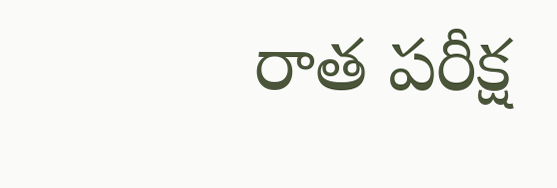రాత పరీక్ష